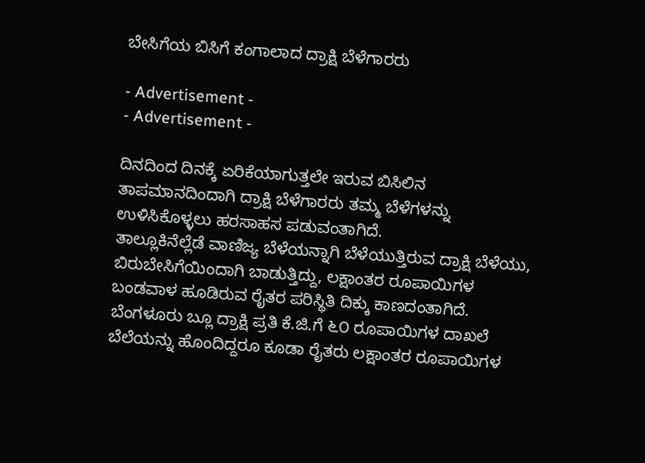ಬೇಸಿಗೆಯ ಬಿಸಿಗೆ ಕಂಗಾಲಾದ ದ್ರಾಕ್ಷಿ ಬೆಳೆಗಾರರು

- Advertisement -
- Advertisement -

ದಿನದಿಂದ ದಿನಕ್ಕೆ ಏರಿಕೆಯಾಗುತ್ತಲೇ ಇರುವ ಬಿಸಿಲಿನ ತಾಪಮಾನದಿಂದಾಗಿ ದ್ರಾಕ್ಷಿ ಬೆಳೆಗಾರರು ತಮ್ಮ ಬೆಳೆಗಳನ್ನು ಉಳಿಸಿಕೊಳ್ಳಲು ಹರಸಾಹಸ ಪಡುವಂತಾಗಿದೆ.
ತಾಲ್ಲೂಕಿನೆಲ್ಲೆಡೆ ವಾಣಿಜ್ಯ ಬೆಳೆಯನ್ನಾಗಿ ಬೆಳೆಯುತ್ತಿರುವ ದ್ರಾಕ್ಷಿ ಬೆಳೆಯು, ಬಿರುಬೇಸಿಗೆಯಿಂದಾಗಿ ಬಾಡುತ್ತಿದ್ದು, ಲಕ್ಷಾಂತರ ರೂಪಾಯಿಗಳ ಬಂಡವಾಳ ಹೂಡಿರುವ ರೈತರ ಪರಿಸ್ಥಿತಿ ದಿಕ್ಕು ಕಾಣದಂತಾಗಿದೆ.
ಬೆಂಗಳೂರು ಬ್ಲೂ ದ್ರಾಕ್ಷಿ ಪ್ರತಿ ಕೆ.ಜಿ.ಗೆ ೬೦ ರೂಪಾಯಿಗಳ ದಾಖಲೆ ಬೆಲೆಯನ್ನು ಹೊಂದಿದ್ದರೂ ಕೂಡಾ ರೈತರು ಲಕ್ಷಾಂತರ ರೂಪಾಯಿಗಳ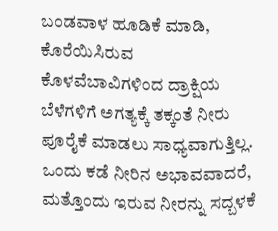ಬಂಡವಾಳ ಹೂಡಿಕೆ ಮಾಡಿ, ಕೊರೆಯಿಸಿರುವ ಕೊಳವೆಬಾವಿಗಳಿಂದ ದ್ರಾಕ್ಷಿಯ ಬೆಳೆಗಳಿಗೆ ಅಗತ್ಯಕ್ಕೆ ತಕ್ಕಂತೆ ನೀರು ಪೂರೈಕೆ ಮಾಡಲು ಸಾಧ್ಯವಾಗುತ್ತಿಲ್ಲ. ಒಂದು ಕಡೆ ನೀರಿನ ಅಭಾವವಾದರೆ, ಮತ್ತೊಂದು ಇರುವ ನೀರನ್ನು ಸದ್ಬಳಕೆ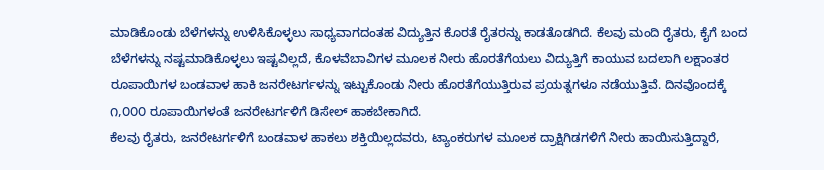ಮಾಡಿಕೊಂಡು ಬೆಳೆಗಳನ್ನು ಉಳಿಸಿಕೊಳ್ಳಲು ಸಾಧ್ಯವಾಗದಂತಹ ವಿದ್ಯುತ್ತಿನ ಕೊರತೆ ರೈತರನ್ನು ಕಾಡತೊಡಗಿದೆ. ಕೆಲವು ಮಂದಿ ರೈತರು, ಕೈಗೆ ಬಂದ ಬೆಳೆಗಳನ್ನು ನಷ್ಟಮಾಡಿಕೊಳ್ಳಲು ಇಷ್ಟವಿಲ್ಲದೆ, ಕೊಳವೆಬಾವಿಗಳ ಮೂಲಕ ನೀರು ಹೊರತೆಗೆಯಲು ವಿದ್ಯುತ್ತಿಗೆ ಕಾಯುವ ಬದಲಾಗಿ ಲಕ್ಷಾಂತರ ರೂಪಾಯಿಗಳ ಬಂಡವಾಳ ಹಾಕಿ ಜನರೇಟರ್ಗಳನ್ನು ಇಟ್ಟುಕೊಂಡು ನೀರು ಹೊರತೆಗೆಯುತ್ತಿರುವ ಪ್ರಯತ್ನಗಳೂ ನಡೆಯುತ್ತಿವೆ. ದಿನವೊಂದಕ್ಕೆ ೧,೦೦೦ ರೂಪಾಯಿಗಳಂತೆ ಜನರೇಟರ್ಗಳಿಗೆ ಡಿಸೇಲ್ ಹಾಕಬೇಕಾಗಿದೆ.
ಕೆಲವು ರೈತರು, ಜನರೇಟರ್ಗಳಿಗೆ ಬಂಡವಾಳ ಹಾಕಲು ಶಕ್ತಿಯಿಲ್ಲದವರು, ಟ್ಯಾಂಕರುಗಳ ಮೂಲಕ ದ್ರಾಕ್ಷಿಗಿಡಗಳಿಗೆ ನೀರು ಹಾಯಿಸುತ್ತಿದ್ದಾರೆ,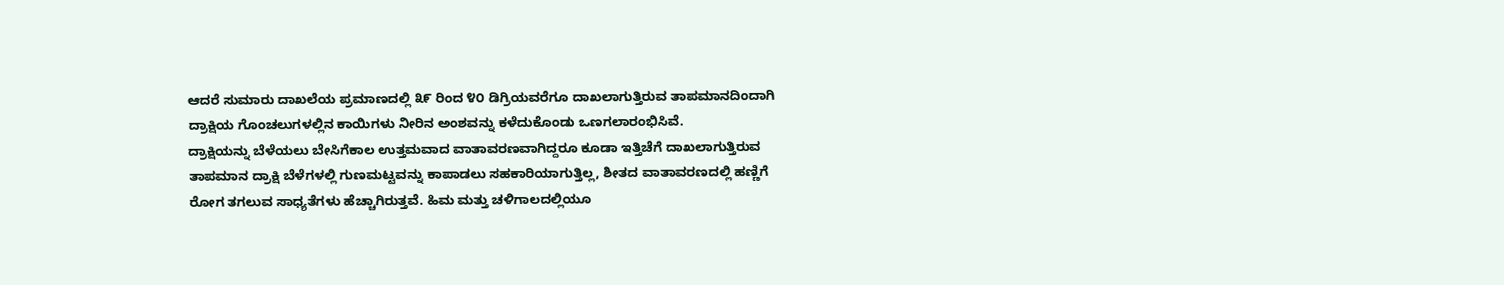ಆದರೆ ಸುಮಾರು ದಾಖಲೆಯ ಪ್ರಮಾಣದಲ್ಲಿ ೩೯ ರಿಂದ ೪೦ ಡಿಗ್ರಿಯವರೆಗೂ ದಾಖಲಾಗುತ್ತಿರುವ ತಾಪಮಾನದಿಂದಾಗಿ ದ್ರಾಕ್ಷಿಯ ಗೊಂಚಲುಗಳಲ್ಲಿನ ಕಾಯಿಗಳು ನೀರಿನ ಅಂಶವನ್ನು ಕಳೆದುಕೊಂಡು ಒಣಗಲಾರಂಭಿಸಿವೆ.
ದ್ರಾಕ್ಷಿಯನ್ನು ಬೆಳೆಯಲು ಬೇಸಿಗೆಕಾಲ ಉತ್ತಮವಾದ ವಾತಾವರಣವಾಗಿದ್ದರೂ ಕೂಡಾ ಇತ್ತಿಚೆಗೆ ದಾಖಲಾಗುತ್ತಿರುವ ತಾಪಮಾನ ದ್ರಾಕ್ಷಿ ಬೆಳೆಗಳಲ್ಲಿ ಗುಣಮಟ್ಟವನ್ನು ಕಾಪಾಡಲು ಸಹಕಾರಿಯಾಗುತ್ತಿಲ್ಲ, ಶೀತದ ವಾತಾವರಣದಲ್ಲಿ ಹಣ್ಣಿಗೆ ರೋಗ ತಗಲುವ ಸಾಧ್ಯತೆಗಳು ಹೆಚ್ಚಾಗಿರುತ್ತವೆ. ಹಿಮ ಮತ್ತು ಚಳಿಗಾಲದಲ್ಲಿಯೂ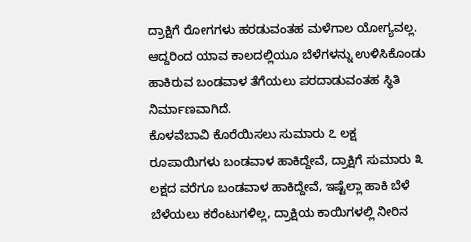ದ್ರಾಕ್ಷಿಗೆ ರೋಗಗಳು ಹರಡುವಂತಹ ಮಳೆಗಾಲ ಯೋಗ್ಯವಲ್ಲ. ಆದ್ದರಿಂದ ಯಾವ ಕಾಲದಲ್ಲಿಯೂ ಬೆಳೆಗಳನ್ನು ಉಳಿಸಿಕೊಂಡು ಹಾಕಿರುವ ಬಂಡವಾಳ ತೆಗೆಯಲು ಪರದಾಡುವಂತಹ ಸ್ಥಿತಿ ನಿರ್ಮಾಣವಾಗಿದೆ.
ಕೊಳವೆಬಾವಿ ಕೊರೆಯಿಸಲು ಸುಮಾರು ೭ ಲಕ್ಷ ರೂಪಾಯಿಗಳು ಬಂಡವಾಳ ಹಾಕಿದ್ದೇವೆ, ದ್ರಾಕ್ಷಿಗೆ ಸುಮಾರು ೩ ಲಕ್ಷದ ವರೆಗೂ ಬಂಡವಾಳ ಹಾಕಿದ್ದೇವೆ, ಇಷ್ಟೆಲ್ಲಾ ಹಾಕಿ ಬೆಳೆ ಬೆಳೆಯಲು ಕರೆಂಟುಗಳಿಲ್ಲ, ದ್ರಾಕ್ಷಿಯ ಕಾಯಿಗಳಲ್ಲಿ ನೀರಿನ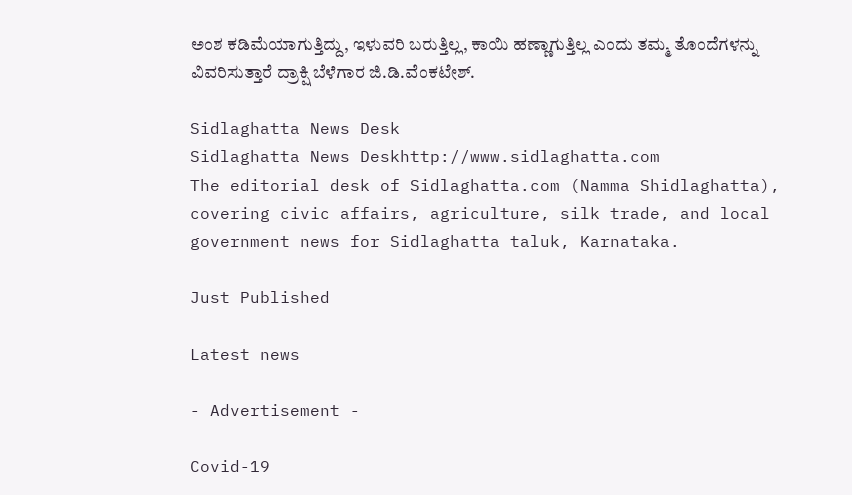ಅಂಶ ಕಡಿಮೆಯಾಗುತ್ತಿದ್ದು, ಇಳುವರಿ ಬರುತ್ತಿಲ್ಲ, ಕಾಯಿ ಹಣ್ಣಾಗುತ್ತಿಲ್ಲ ಎಂದು ತಮ್ಮ ತೊಂದೆಗಳನ್ನು ವಿವರಿಸುತ್ತಾರೆ ದ್ರಾಕ್ಷಿ ಬೆಳೆಗಾರ ಜಿ.ಡಿ.ವೆಂಕಟೇಶ್.

Sidlaghatta News Desk
Sidlaghatta News Deskhttp://www.sidlaghatta.com
The editorial desk of Sidlaghatta.com (Namma Shidlaghatta), covering civic affairs, agriculture, silk trade, and local government news for Sidlaghatta taluk, Karnataka.

Just Published

Latest news

- Advertisement -

Covid-19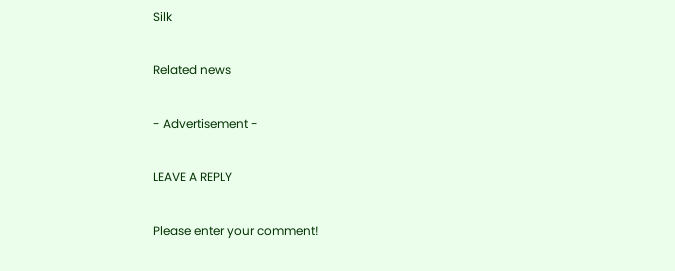Silk

Related news

- Advertisement -

LEAVE A REPLY

Please enter your comment!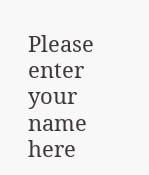Please enter your name here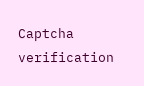Captcha verification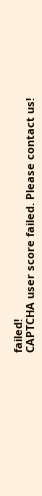failed!
CAPTCHA user score failed. Please contact us!